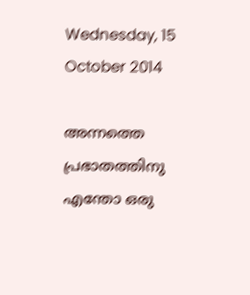Wednesday, 15 October 2014

അന്നത്തെ പ്രഭാതത്തിനു എന്തോ ഒരു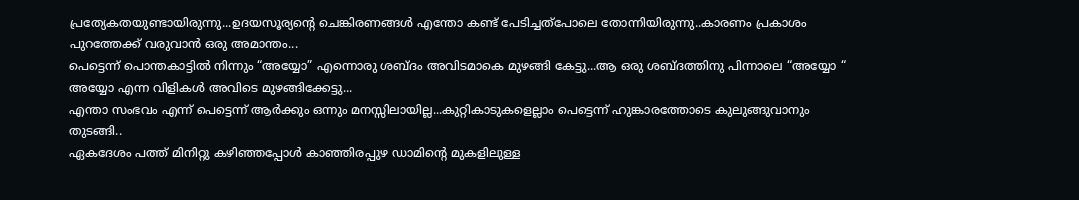പ്രത്യേകതയുണ്ടായിരുന്നു...ഉദയസൂര്യന്‍റെ ചെങ്കിരണങ്ങള്‍ എന്തോ കണ്ട് പേടിച്ചത്പോലെ തോന്നിയിരുന്നു..കാരണം പ്രകാശം പുറത്തേക്ക് വരുവാന്‍ ഒരു അമാന്തം...
പെട്ടെന്ന് പൊന്തകാട്ടില്‍ നിന്നും “അയ്യോ” എന്നൊരു ശബ്ദം അവിടമാകെ മുഴങ്ങി കേട്ടു...ആ ഒരു ശബ്ദത്തിനു പിന്നാലെ “അയ്യോ “ അയ്യോ എന്ന വിളികള്‍ അവിടെ മുഴങ്ങിക്കേട്ടു...
എന്താ സംഭവം എന്ന് പെട്ടെന്ന് ആര്‍ക്കും ഒന്നും മനസ്സിലായില്ല...കുറ്റികാടുകളെല്ലാം പെട്ടെന്ന് ഹുങ്കാരത്തോടെ കുലുങ്ങുവാനും തുടങ്ങി..
ഏകദേശം പത്ത് മിനിറ്റു കഴിഞ്ഞപ്പോള്‍ കാഞ്ഞിരപ്പുഴ ഡാമിന്‍റെ മുകളിലുള്ള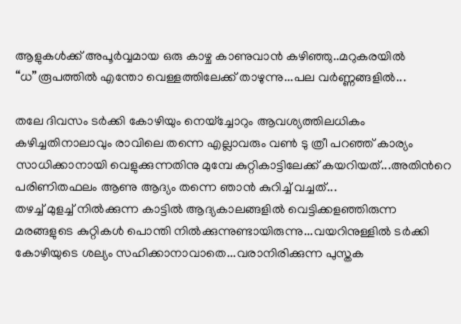ആളുകള്‍ക്ക് അപൂര്‍വ്വമായ ഒരു കാഴ്ച കാണുവാന്‍ കഴിഞ്ഞു..മറുകരയില്‍ “ധ”രൂപത്തില്‍ എന്തോ വെള്ളത്തിലേക്ക് താഴുന്നു...പല വര്‍ണ്ണങ്ങളില്‍...

തലേ ദിവസം ടര്‍ക്കി കോഴിയും നെയ്ച്ചോറും ആവശ്യത്തിലധികം കഴിച്ചതിനാലാവും രാവിലെ തന്നെ എല്ലാവരും വണ്‍ ടു ത്രീ പറഞ്ഞ് കാര്യം സാധിക്കാനായി വെളുക്കുന്നതിനു മുമ്പേ കുറ്റികാട്ടിലേക്ക് കയറിയത്...അതിന്‍റെ പരിണിതഫലം ആണു ആദ്യം തന്നെ ഞാന്‍ കുറിച്ച് വച്ചത്...
തഴച്ച് മുളച്ച് നില്‍ക്കുന്ന കാട്ടില്‍ ആദ്യകാലങ്ങളില്‍ വെട്ടിക്കളഞ്ഞിരുന്ന മരങ്ങളുടെ കുറ്റികള്‍ പൊന്തി നില്‍ക്കുന്നുണ്ടായിരുന്നു...വയറിനുള്ളില്‍ ടര്‍ക്കി കോഴിയുടെ ശല്യം സഹിക്കാനാവാതെ...വരാനിരിക്കുന്ന പുസ്തക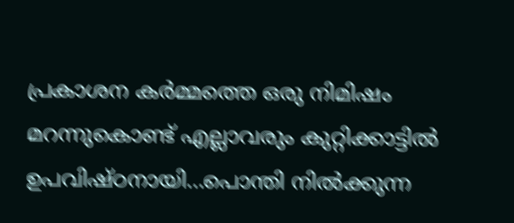പ്രകാശന കര്‍മ്മത്തെ ഒരു നിമിഷം മറന്നുകൊണ്ട് എല്ലാവരും കുറ്റിക്കാട്ടില്‍ ഉപവിഷ്ഠനായി...പൊന്തി നില്‍ക്കുന്ന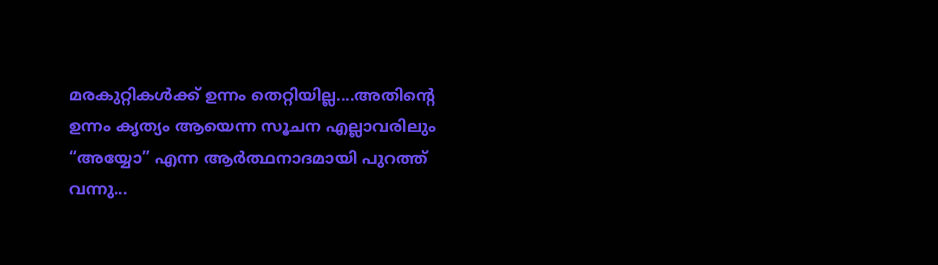മരകുറ്റികള്‍ക്ക് ഉന്നം തെറ്റിയില്ല....അതിന്‍റെ ഉന്നം കൃത്യം ആയെന്ന സൂചന എല്ലാവരിലും “അയ്യോ” എന്ന ആര്‍ത്ഥനാദമായി പുറത്ത് വന്നു...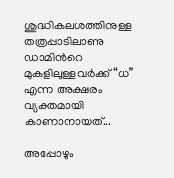ശുദ്ധികലശത്തിനുള്ള തത്രപ്പാടിലാണു ഡാമിന്‍റെ മുകളിലുള്ളവര്‍ക്ക് “ധ” എന്ന അക്ഷരം വ്യക്തമായി കാണാനായത്...

അപ്പോഴും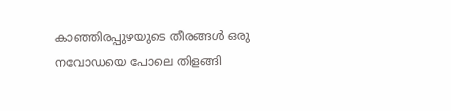കാഞ്ഞിരപ്പുഴയുടെ തീരങ്ങള്‍ ഒരു നവോഡയെ പോലെ തിളങ്ങി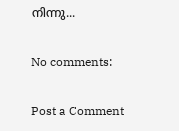നിന്നു...

No comments:

Post a Comment